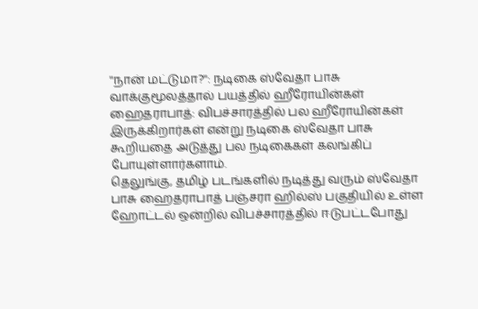''நான் மட்டுமா?'': நடிகை ஸ்வேதா பாசு வாக்குமூலத்தால் பயத்தில் ஹீரோயின்கள்
ஹைதராபாத்: விபச்சாரத்தில் பல ஹீரோயின்கள் இருக்கிறார்கள் என்று நடிகை ஸ்வேதா பாசு கூறியதை அடுத்து பல நடிகைகள் கலங்கிப் போயுள்ளார்களாம்.
தெலுங்கு, தமிழ் படங்களில் நடித்து வரும் ஸ்வேதா பாசு ஹைதராபாத் பஞ்சரா ஹில்ஸ் பகுதியில் உள்ள ஹோட்டல் ஒன்றில் விபச்சாரத்தில் ஈடுபட்டபோது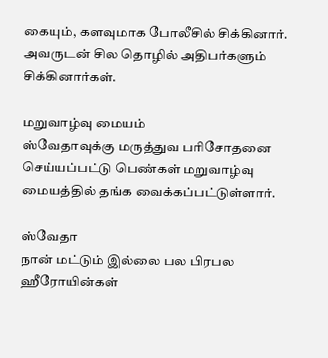கையும், களவுமாக போலீசில் சிக்கினார்.
அவருடன் சில தொழில் அதிபர்களும் சிக்கினார்கள்.

மறுவாழ்வு மையம்
ஸ்வேதாவுக்கு மருத்துவ பரிசோதனை செய்யப்பட்டு பெண்கள் மறுவாழ்வு மையத்தில் தங்க வைக்கப்பட்டுள்ளார்.

ஸ்வேதா
நான் மட்டும் இல்லை பல பிரபல ஹீரோயின்கள்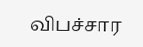விபச்சார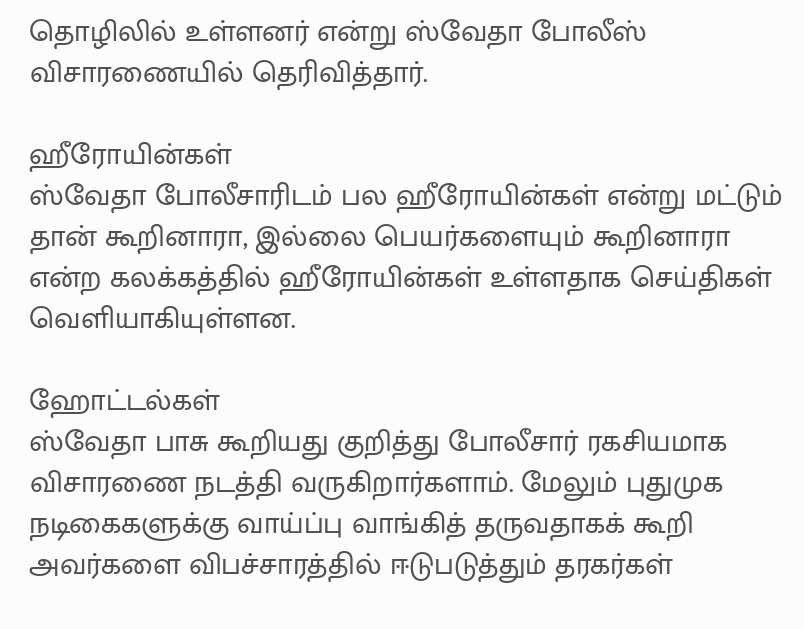தொழிலில் உள்ளனர் என்று ஸ்வேதா போலீஸ் விசாரணையில் தெரிவித்தார்.

ஹீரோயின்கள்
ஸ்வேதா போலீசாரிடம் பல ஹீரோயின்கள் என்று மட்டும் தான் கூறினாரா, இல்லை பெயர்களையும் கூறினாரா என்ற கலக்கத்தில் ஹீரோயின்கள் உள்ளதாக செய்திகள் வெளியாகியுள்ளன.

ஹோட்டல்கள்
ஸ்வேதா பாசு கூறியது குறித்து போலீசார் ரகசியமாக விசாரணை நடத்தி வருகிறார்களாம். மேலும் புதுமுக நடிகைகளுக்கு வாய்ப்பு வாங்கித் தருவதாகக் கூறி அவர்களை விபச்சாரத்தில் ஈடுபடுத்தும் தரகர்கள்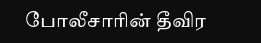போலீசாரின் தீவிர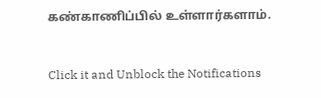கண்காணிப்பில் உள்ளார்களாம்.


Click it and Unblock the Notifications